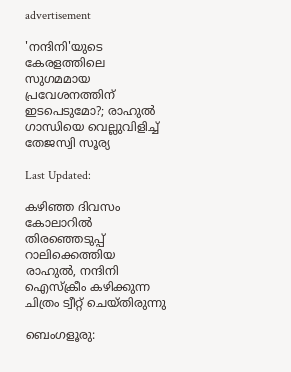advertisement

'നന്ദിനി'യുടെ കേരളത്തിലെ സുഗമമായ പ്രവേശനത്തിന് ഇടപെടുമോ?; രാഹുൽ ഗാന്ധിയെ വെല്ലുവിളിച്ച് തേജസ്വി സൂര്യ

Last Updated:

കഴിഞ്ഞ ദിവസം കോലാറില്‍ തിരഞ്ഞെടുപ്പ് റാലിക്കെത്തിയ രാഹുല്‍, നന്ദിനി ഐസ്‌ക്രീം കഴിക്കുന്ന ചിത്രം ട്വീറ്റ് ചെയ്തിരുന്നു

ബെംഗളൂരു: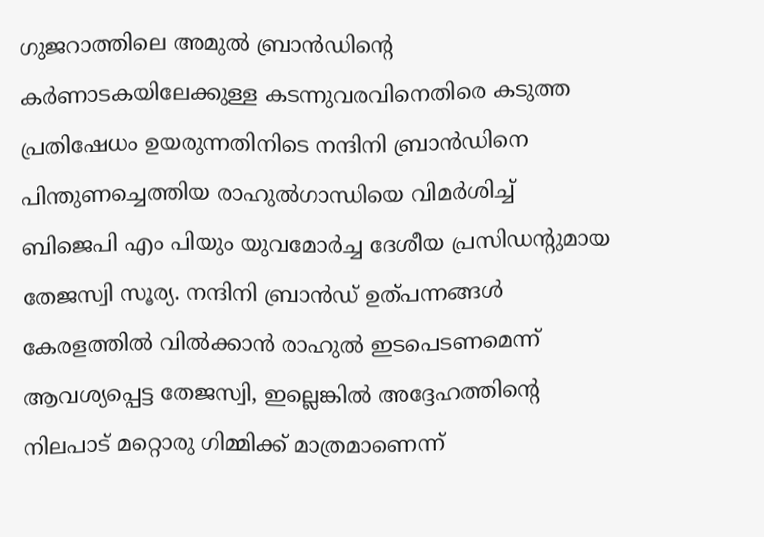ഗുജറാത്തിലെ അമുല്‍ ബ്രാന്‍ഡിന്റെ കര്‍ണാടകയിലേക്കുള്ള കടന്നുവരവിനെതിരെ കടുത്ത പ്രതിഷേധം ഉയരുന്നതിനിടെ നന്ദിനി ബ്രാന്‍ഡിനെ പിന്തുണച്ചെത്തിയ രാഹുല്‍ഗാന്ധിയെ വിമര്‍ശിച്ച് ബിജെപി എം പിയും യുവമോര്‍ച്ച ദേശീയ പ്രസിഡന്റുമായ തേജസ്വി സൂര്യ. നന്ദിനി ബ്രാന്‍ഡ് ഉത്പന്നങ്ങള്‍ കേരളത്തില്‍ വില്‍ക്കാന്‍ രാഹുല്‍ ഇടപെടണമെന്ന് ആവശ്യപ്പെട്ട തേജസ്വി, ഇല്ലെങ്കില്‍ അദ്ദേഹത്തിന്റെ നിലപാട് മറ്റൊരു ഗിമ്മിക്ക് മാത്രമാണെന്ന്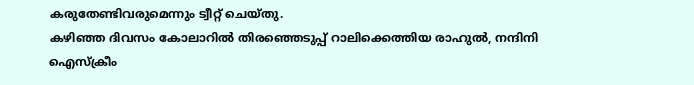കരുതേണ്ടിവരുമെന്നും ട്വീറ്റ് ചെയ്തു.
കഴിഞ്ഞ ദിവസം കോലാറില്‍ തിരഞ്ഞെടുപ്പ് റാലിക്കെത്തിയ രാഹുല്‍, നന്ദിനി ഐസ്‌ക്രീം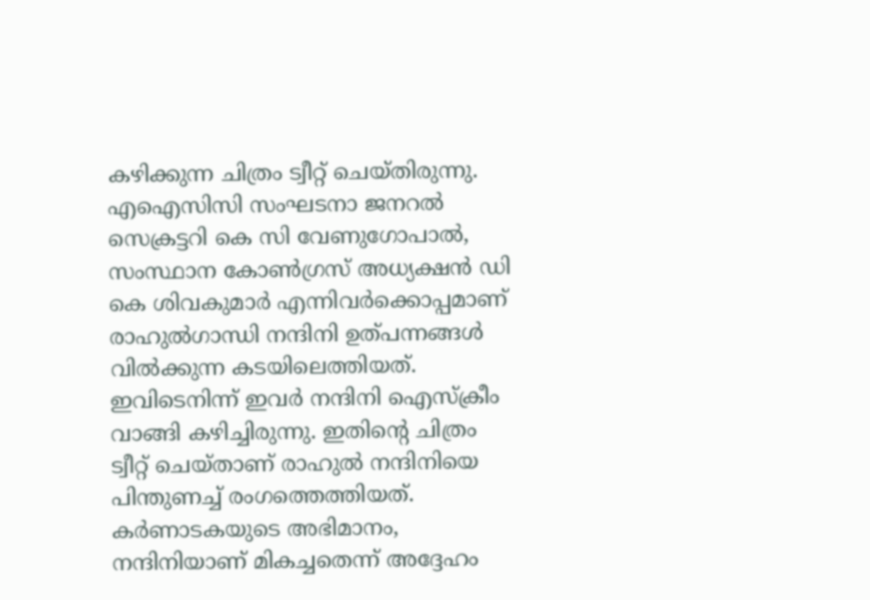കഴിക്കുന്ന ചിത്രം ട്വീറ്റ് ചെയ്തിരുന്നു. എ‌ഐ‌സിസി സംഘടനാ ജനറല്‍ സെക്രട്ടറി കെ സി വേണുഗോപാല്‍, സംസ്ഥാന കോണ്‍ഗ്രസ് അധ്യക്ഷന്‍ ഡി കെ ശിവകുമാര്‍ എന്നിവര്‍ക്കൊപ്പമാണ് രാഹുല്‍ഗാന്ധി നന്ദിനി ഉത്പന്നങ്ങള്‍ വില്‍ക്കുന്ന കടയിലെത്തിയത്. ഇവിടെനിന്ന് ഇവര്‍ നന്ദിനി ഐസ്‌ക്രീം വാങ്ങി കഴിച്ചിരുന്നു. ഇതിന്റെ ചിത്രം ട്വീറ്റ് ചെയ്താണ് രാഹുല്‍ നന്ദിനിയെ പിന്തുണച്ച് രംഗത്തെത്തിയത്. കര്‍ണാടകയുടെ അഭിമാനം, നന്ദിനിയാണ് മികച്ചതെന്ന്‌ അദ്ദേഹം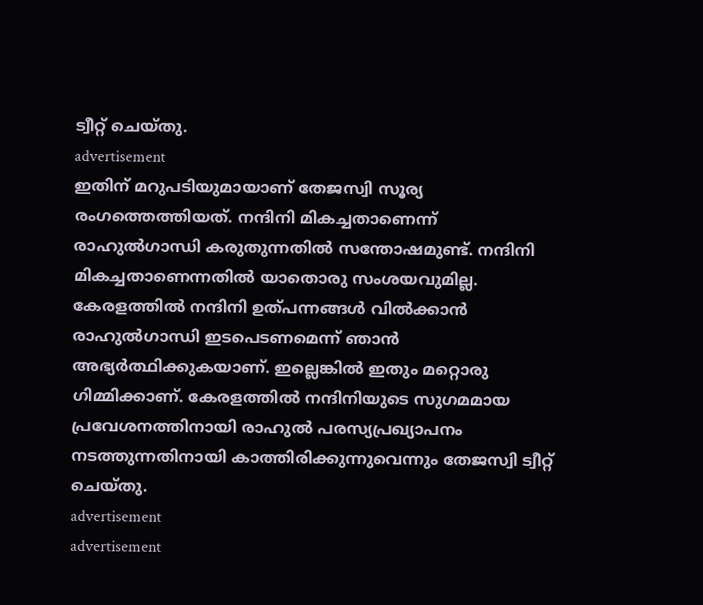ട്വീറ്റ് ചെയ്തു.
advertisement
ഇതിന് മറുപടിയുമായാണ് തേജസ്വി സൂര്യ രംഗത്തെത്തിയത്. നന്ദിനി മികച്ചതാണെന്ന് രാഹുല്‍ഗാന്ധി കരുതുന്നതില്‍ സന്തോഷമുണ്ട്. നന്ദിനി മികച്ചതാണെന്നതില്‍ യാതൊരു സംശയവുമില്ല. കേരളത്തില്‍ നന്ദിനി ഉത്പന്നങ്ങള്‍ വില്‍ക്കാന്‍ രാഹുല്‍ഗാന്ധി ഇടപെടണമെന്ന് ഞാന്‍ അഭ്യർത്ഥിക്കുകയാണ്. ഇല്ലെങ്കില്‍ ഇതും മറ്റൊരു ഗിമ്മിക്കാണ്. കേരളത്തില്‍ നന്ദിനിയുടെ സുഗമമായ പ്രവേശനത്തിനായി രാഹുല്‍ പരസ്യപ്രഖ്യാപനം നടത്തുന്നതിനായി കാത്തിരിക്കുന്നുവെന്നും തേജസ്വി ട്വീറ്റ് ചെയ്തു.
advertisement
advertisement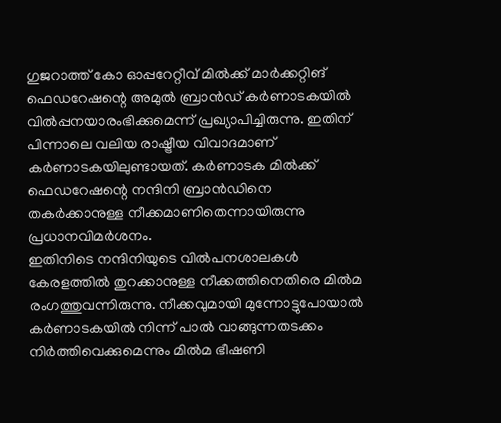ഗുജറാത്ത് കോ ഓപ്പറേറ്റീവ് മില്‍ക്ക് മാര്‍ക്കറ്റിങ് ഫെഡറേഷന്റെ അമുല്‍ ബ്രാന്‍ഡ് കര്‍ണാടകയില്‍ വില്‍പ്പനയാരംഭിക്കുമെന്ന് പ്രഖ്യാപിച്ചിരുന്നു. ഇതിന് പിന്നാലെ വലിയ രാഷ്ട്രീയ വിവാദമാണ് കര്‍ണാടകയിലുണ്ടായത്. കര്‍ണാടക മില്‍ക്ക് ഫെഡറേഷന്റെ നന്ദിനി ബ്രാന്‍ഡിനെ തകര്‍ക്കാനുള്ള നീക്കമാണിതെന്നായിരുന്നു പ്രധാനവിമര്‍ശനം.
ഇതിനിടെ നന്ദിനിയുടെ വിൽപനശാലകൾ കേരളത്തിൽ തുറക്കാനുള്ള നീക്കത്തിനെതിരെ മിൽമ രംഗത്തുവന്നിരുന്നു. നീക്കവുമായി മുന്നോട്ടുപോയാൽ കർണാടകയിൽ നിന്ന് പാൽ വാങ്ങുന്നതടക്കം നിർത്തിവെക്കുമെന്നും മിൽമ ഭീഷണി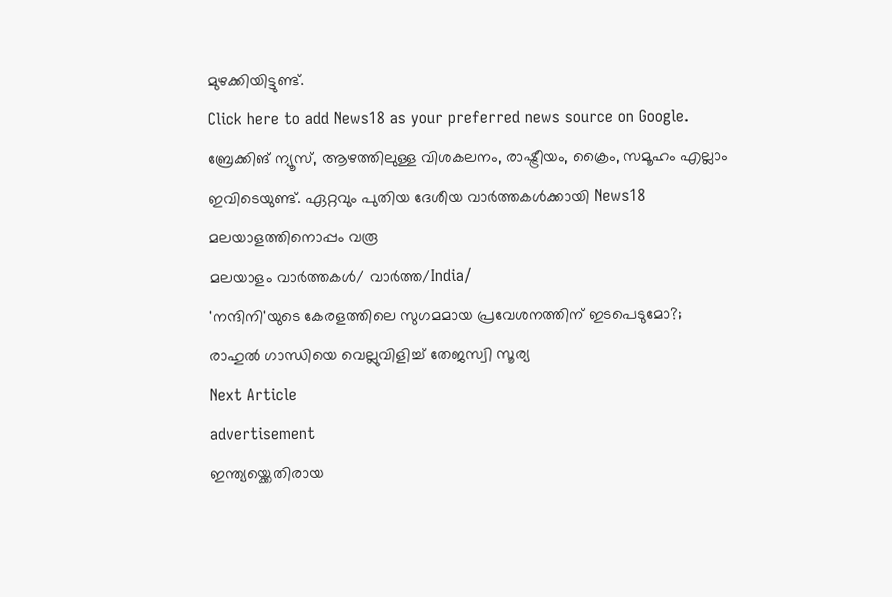മുഴക്കിയിട്ടുണ്ട്.
Click here to add News18 as your preferred news source on Google.
ബ്രേക്കിങ് ന്യൂസ്, ആഴത്തിലുള്ള വിശകലനം, രാഷ്ട്രീയം, ക്രൈം, സമൂഹം എല്ലാം ഇവിടെയുണ്ട്. ഏറ്റവും പുതിയ ദേശീയ വാർത്തകൾക്കായി News18 മലയാളത്തിനൊപ്പം വരൂ
മലയാളം വാർത്തകൾ/ വാർത്ത/India/
'നന്ദിനി'യുടെ കേരളത്തിലെ സുഗമമായ പ്രവേശനത്തിന് ഇടപെടുമോ?; രാഹുൽ ഗാന്ധിയെ വെല്ലുവിളിച്ച് തേജസ്വി സൂര്യ
Next Article
advertisement
ഇന്ത്യയ്ക്കെതിരായ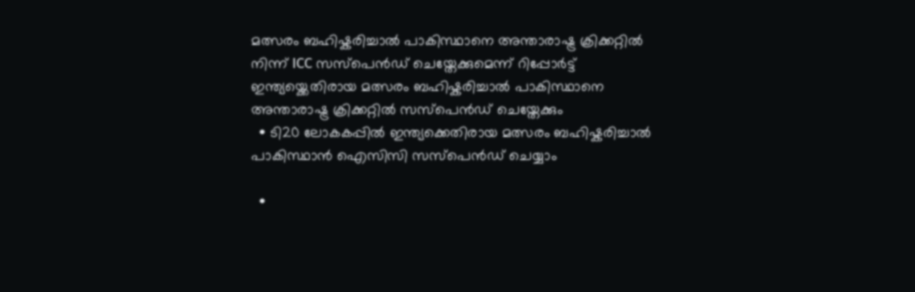മത്സരം ബഹിഷ്കരിച്ചാൽ പാകിസ്ഥാനെ അന്താരാഷ്ട്ര ക്രിക്കറ്റിൽ നിന്ന് ICC സസ്പെൻഡ് ചെയ്തേക്കുമെന്ന് റിപ്പോർട്ട്
ഇന്ത്യയ്ക്കെതിരായ മത്സരം ബഹിഷ്കരിച്ചാൽ പാകിസ്ഥാനെ അന്താരാഷ്ട്ര ക്രിക്കറ്റിൽ സസ്പെൻഡ് ചെയ്തേക്കും
  • ടി20 ലോകകപ്പിൽ ഇന്ത്യക്കെതിരായ മത്സരം ബഹിഷ്കരിച്ചാൽ പാകിസ്ഥാൻ ഐസിസി സസ്പെൻഡ് ചെയ്യാം

  •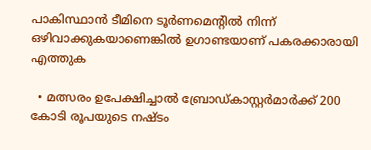പാകിസ്ഥാൻ ടീമിനെ ടൂർണമെന്റിൽ നിന്ന് ഒഴിവാക്കുകയാണെങ്കിൽ ഉഗാണ്ടയാണ് പകരക്കാരായി എത്തുക

  • മത്സരം ഉപേക്ഷിച്ചാൽ ബ്രോഡ്കാസ്റ്റർമാർക്ക് 200 കോടി രൂപയുടെ നഷ്ടം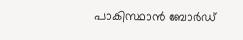പാകിസ്ഥാൻ ബോർഡ്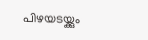പിഴയടയ്ക്കും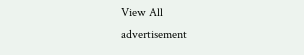View All
advertisement